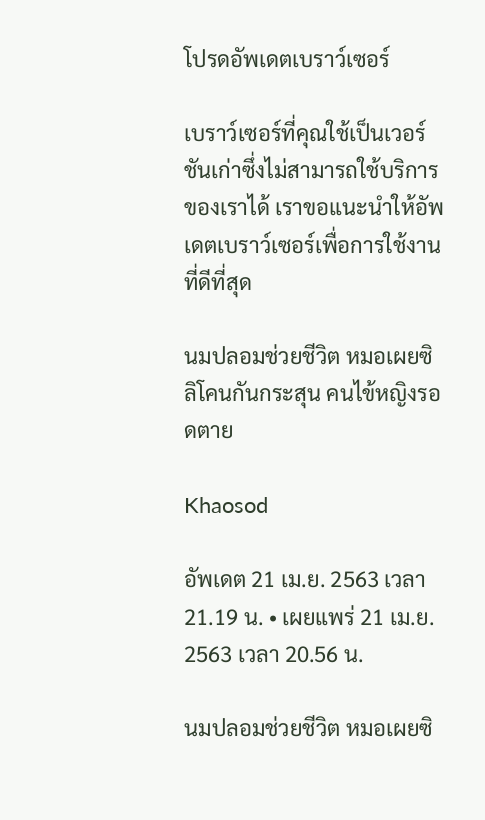โปรดอัพเดตเบราว์เซอร์

เบราว์เซอร์ที่คุณใช้เป็นเวอร์ชันเก่าซึ่งไม่สามารถใช้บริการของเราได้ เราขอแนะนำให้อัพเดตเบราว์เซอร์เพื่อการใช้งานที่ดีที่สุด

นมปลอมช่วยชีวิต หมอเผยซิลิโคนกันกระสุน คนไข้หญิงรอดตาย

Khaosod

อัพเดต 21 เม.ย. 2563 เวลา 21.19 น. • เผยแพร่ 21 เม.ย. 2563 เวลา 20.56 น.

นมปลอมช่วยชีวิต หมอเผยซิ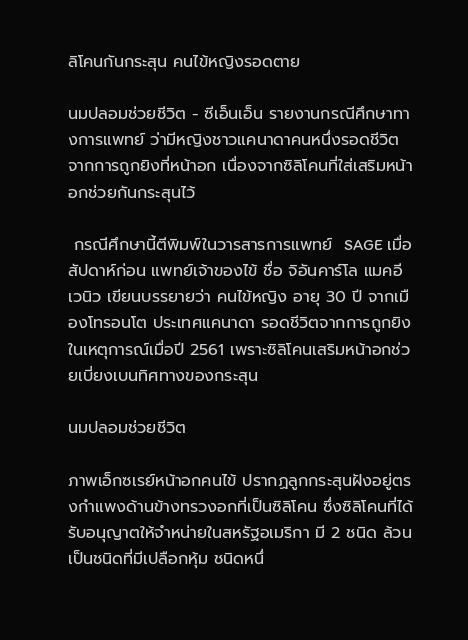ลิโคนกันกระสุน คนไข้หญิงรอดตาย

นมปลอมช่วยชีวิต - ซีเอ็นเอ็น รายงานกรณีศึกษาทางการแพทย์ ว่ามีหญิงชาวแคนาดาคนหนึ่งรอดชีวิตจากการถูกยิงที่หน้าอก เนื่องจากซิลิโคนที่ใส่เสริมหน้าอกช่วยกันกระสุนไว้

 กรณีศึกษานี้ตีพิมพ์ในวารสารการแพทย์  SAGE เมื่อสัปดาห์ก่อน แพทย์เจ้าของไข้ ชื่อ จิอันคาร์โล แมคอีเวนิว เขียนบรรยายว่า คนไข้หญิง อายุ 30 ปี จากเมืองโทรอนโต ประเทศแคนาดา รอดชีวิตจากการถูกยิงในเหตุการณ์เมื่อปี 2561 เพราะซิลิโคนเสริมหน้าอกช่วยเบี่ยงเบนทิศทางของกระสุน

นมปลอมช่วยชีวิต

ภาพเอ็กซเรย์หน้าอกคนไข้ ปรากฏลูกกระสุนฝังอยู่ตรงกำแพงด้านข้างทรวงอกที่เป็นซิลิโคน ซึ่งซิลิโคนที่ได้รับอนุญาตให้จำหน่ายในสหรัฐอเมริกา มี 2 ชนิด ล้วนเป็นชนิดที่มีเปลือกหุ้ม ชนิดหนึ่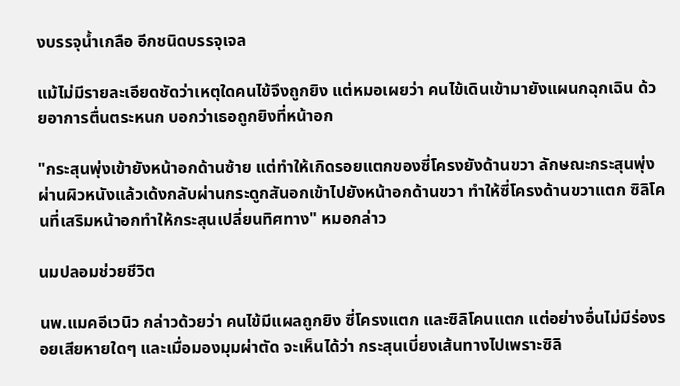งบรรจุน้ำเกลือ อีกชนิดบรรจุเจล

แม้ไม่มีรายละเอียดชัดว่าเหตุใดคนไข้จึงถูกยิง แต่หมอเผยว่า คนไข้เดินเข้ามายังแผนกฉุกเฉิน ด้วยอาการตื่นตระหนก บอกว่าเธอถูกยิงที่หน้าอก

"กระสุนพุ่งเข้ายังหน้าอกด้านซ้าย แต่ทำให้เกิดรอยแตกของซี่โครงยังด้านขวา ลักษณะกระสุนพุ่งผ่านผิวหนังแล้วเด้งกลับผ่านกระดูกสันอกเข้าไปยังหน้าอกด้านขวา ทำให้ซี่โครงด้านขวาแตก ซิลิโคนที่เสริมหน้าอกทำให้กระสุนเปลี่ยนทิศทาง" หมอกล่าว

นมปลอมช่วยชีวิต

นพ.แมคอีเวนิว กล่าวด้วยว่า คนไข้มีแผลถูกยิง ซี่โครงแตก และซิลิโคนแตก แต่อย่างอื่นไม่มีร่องรอยเสียหายใดๆ และเมื่อมองมุมผ่าตัด จะเห็นได้ว่า กระสุนเบี่ยงเส้นทางไปเพราะซิลิ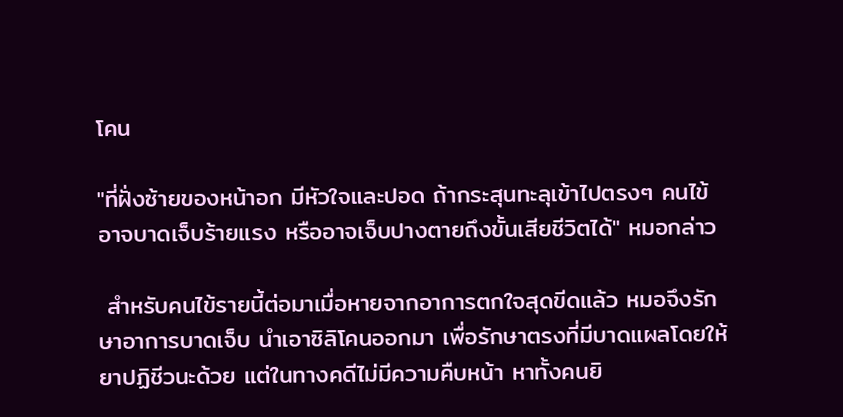โคน

"ที่ฝั่งซ้ายของหน้าอก มีหัวใจและปอด ถ้ากระสุนทะลุเข้าไปตรงๆ คนไข้อาจบาดเจ็บร้ายแรง หรืออาจเจ็บปางตายถึงขั้นเสียชีวิตได้" หมอกล่าว

 สำหรับคนไข้รายนี้ต่อมาเมื่อหายจากอาการตกใจสุดขีดแล้ว หมอจึงรักษาอาการบาดเจ็บ นำเอาซิลิโคนออกมา เพื่อรักษาตรงที่มีบาดแผลโดยให้ยาปฏิชีวนะด้วย แต่ในทางคดีไม่มีความคืบหน้า หาทั้งคนยิ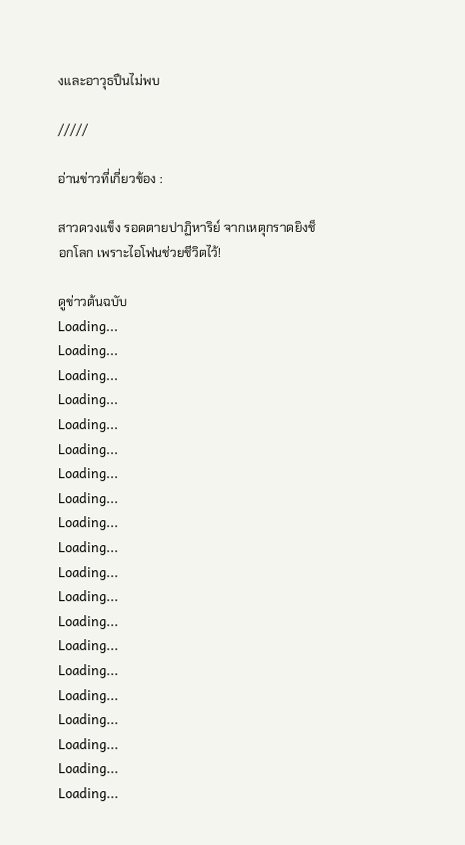งและอาวุธปืนไม่พบ

/////

อ่านข่าวที่เกี่ยวข้อง :

สาวดวงแข็ง รอดตายปาฏิหาริย์ จากเหตุกราดยิงช็อกโลก เพราะไอโฟนช่วยชีวิตไว้!

ดูข่าวต้นฉบับ
Loading...
Loading...
Loading...
Loading...
Loading...
Loading...
Loading...
Loading...
Loading...
Loading...
Loading...
Loading...
Loading...
Loading...
Loading...
Loading...
Loading...
Loading...
Loading...
Loading...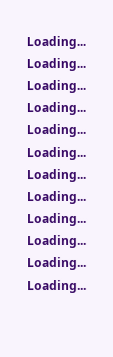Loading...
Loading...
Loading...
Loading...
Loading...
Loading...
Loading...
Loading...
Loading...
Loading...
Loading...
Loading...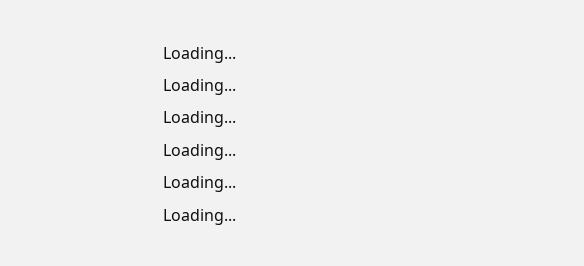Loading...
Loading...
Loading...
Loading...
Loading...
Loading...